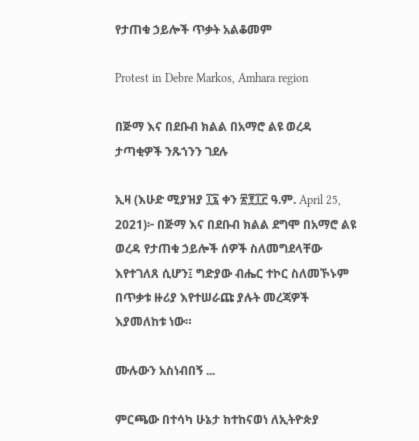የታጠቁ ኃይሎች ጥቃት አልቆመም

Protest in Debre Markos, Amhara region

በጅማ እና በደቡብ ክልል በአማሮ ልዩ ወረዳ ታጣቂዎች ንጹኀንን ገደሉ

ኢዛ (እሁድ ሚያዝያ ፲፯ ቀን ፳፻፲፫ ዓ.ም. April 25, 2021)፦ በጅማ እና በደቡብ ክልል ደግሞ በአማሮ ልዩ ወረዳ የታጠቁ ኃይሎች ሰዎች ስለመግደላቸው እየተገለጸ ሲሆን፤ ግድያው ብሔር ተኮር ስለመኾኑም በጥቃቱ ዙሪያ እየተሠራጩ ያሉት መረጃዎች እያመለከቱ ነው።

ሙሉውን አስነብበኝ ...

ምርጫው በተሳካ ሁኔታ ከተከናወነ ለኢትዮጵያ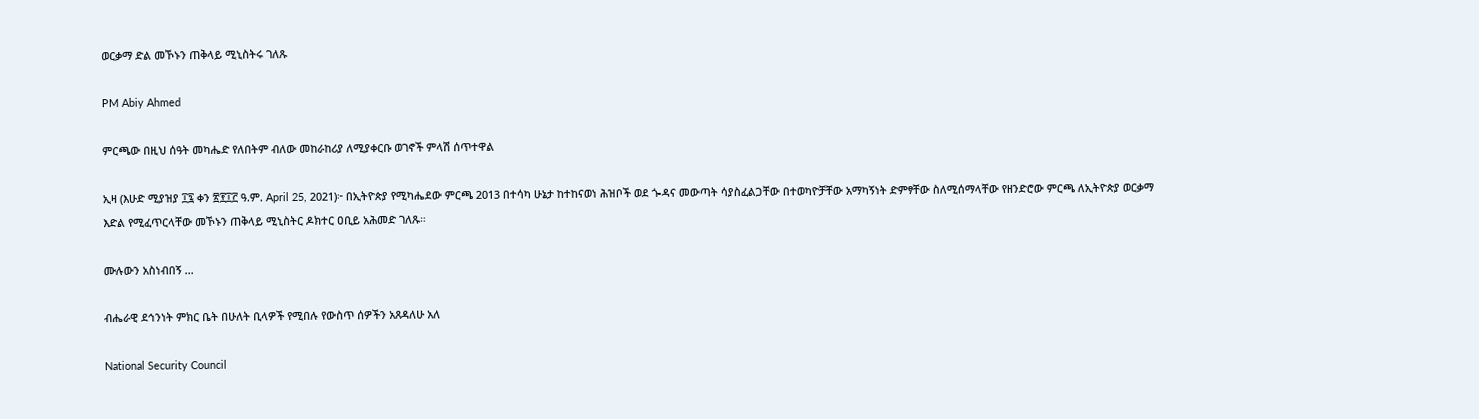ወርቃማ ድል መኾኑን ጠቅላይ ሚኒስትሩ ገለጹ

PM Abiy Ahmed

ምርጫው በዚህ ሰዓት መካሔድ የለበትም ብለው መከራከሪያ ለሚያቀርቡ ወገኖች ምላሽ ሰጥተዋል

ኢዛ (እሁድ ሚያዝያ ፲፯ ቀን ፳፻፲፫ ዓ.ም. April 25, 2021)፦ በኢትዮጵያ የሚካሔደው ምርጫ 2013 በተሳካ ሁኔታ ከተከናወነ ሕዝቦች ወደ ጐዳና መውጣት ሳያስፈልጋቸው በተወካዮቻቸው አማካኝነት ድምፃቸው ስለሚሰማላቸው የዘንድሮው ምርጫ ለኢትዮጵያ ወርቃማ እድል የሚፈጥርላቸው መኾኑን ጠቅላይ ሚኒስትር ዶክተር ዐቢይ አሕመድ ገለጹ።

ሙሉውን አስነብበኝ ...

ብሔራዊ ደኅንነት ምክር ቤት በሁለት ቢላዎች የሚበሉ የውስጥ ሰዎችን አጸዳለሁ አለ

National Security Council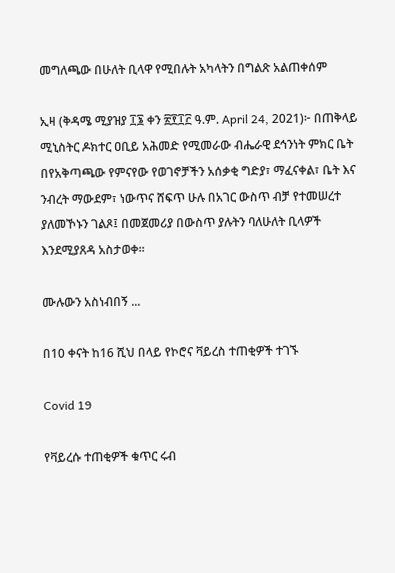መግለጫው በሁለት ቢላዋ የሚበሉት አካላትን በግልጽ አልጠቀሰም

ኢዛ (ቅዳሜ ሚያዝያ ፲፮ ቀን ፳፻፲፫ ዓ.ም. April 24, 2021)፦ በጠቅላይ ሚኒስትር ዶክተር ዐቢይ አሕመድ የሚመራው ብሔራዊ ደኅንነት ምክር ቤት በየአቅጣጫው የምናየው የወገኖቻችን አሰቃቂ ግድያ፣ ማፈናቀል፣ ቤት እና ንብረት ማውደም፣ ነውጥና ሸፍጥ ሁሉ በአገር ውስጥ ብቻ የተመሠረተ ያለመኾኑን ገልጾ፤ በመጀመሪያ በውስጥ ያሉትን ባለሁለት ቢላዎች እንደሚያጸዳ አስታወቀ።

ሙሉውን አስነብበኝ ...

በ10 ቀናት ከ16 ሺህ በላይ የኮሮና ቫይረስ ተጠቂዎች ተገኙ

Covid 19

የቫይረሱ ተጠቂዎች ቁጥር ሩብ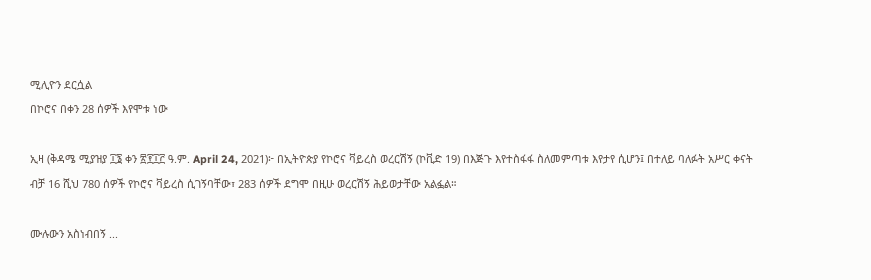ሚሊዮን ደርሷል
በኮሮና በቀን 28 ሰዎች እየሞቱ ነው

ኢዛ (ቅዳሜ ሚያዝያ ፲፮ ቀን ፳፻፲፫ ዓ.ም. April 24, 2021)፦ በኢትዮጵያ የኮሮና ቫይረስ ወረርሽኝ (ኮቪድ 19) በእጅጉ እየተስፋፋ ስለመምጣቱ እየታየ ሲሆን፤ በተለይ ባለፉት አሥር ቀናት ብቻ 16 ሺህ 780 ሰዎች የኮሮና ቫይረስ ሲገኝባቸው፣ 283 ሰዎች ደግሞ በዚሁ ወረርሽኝ ሕይወታቸው አልፏል።

ሙሉውን አስነብበኝ ...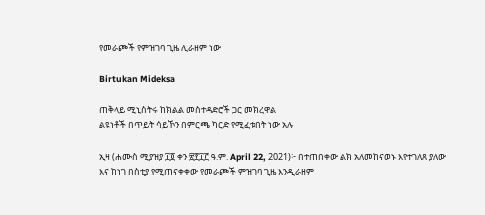የመራጮች የምዝገባ ጊዜ ሊራዘም ነው

Birtukan Mideksa

ጠቅላይ ሚኒስትሩ ከክልል መስተዳድሮች ጋር መክረዋል
ልዩነቶች በጥይት ሳይኾን በምርጫ ካርድ የሚፈቱበት ነው አሉ

ኢዛ (ሐሙስ ሚያዝያ ፲፬ ቀን ፳፻፲፫ ዓ.ም. April 22, 2021)፦ በተጠበቀው ልክ አለመከናወኑ እየተገለጸ ያለው እና ከነገ በስቲያ የሚጠናቀቀው የመራጮች ምዝገባ ጊዜ እንዲራዘም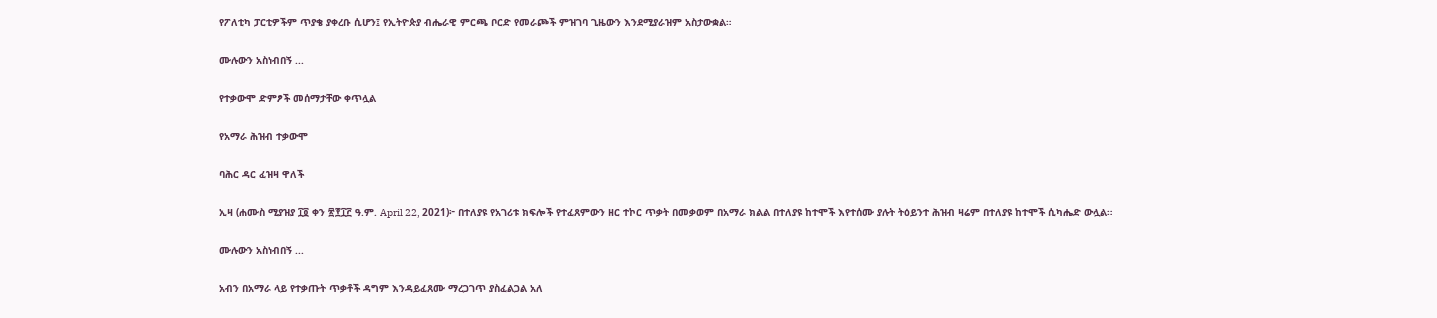የፖለቲካ ፓርቲዎችም ጥያቄ ያቀረቡ ሲሆን፤ የኢትዮጵያ ብሔራዊ ምርጫ ቦርድ የመራጮች ምዝገባ ጊዜውን እንደሚያራዝም አስታውቋል።

ሙሉውን አስነብበኝ ...

የተቃውሞ ድምፆች መሰማታቸው ቀጥሏል

የአማራ ሕዝብ ተቃውሞ

ባሕር ዳር ፈዝዛ ዋለች

ኢዛ (ሐሙስ ሚያዝያ ፲፬ ቀን ፳፻፲፫ ዓ.ም. April 22, 2021)፦ በተለያዩ የአገሪቱ ክፍሎች የተፈጸምውን ዘር ተኮር ጥቃት በመቃወም በአማራ ክልል በተለያዩ ከተሞች እየተሰሙ ያሉት ትዕይንተ ሕዝብ ዛሬም በተለያዩ ከተሞች ሲካሔድ ውሏል።

ሙሉውን አስነብበኝ ...

አብን በአማራ ላይ የተቃጡት ጥቃቶች ዳግም እንዳይፈጸሙ ማረጋገጥ ያስፈልጋል አለ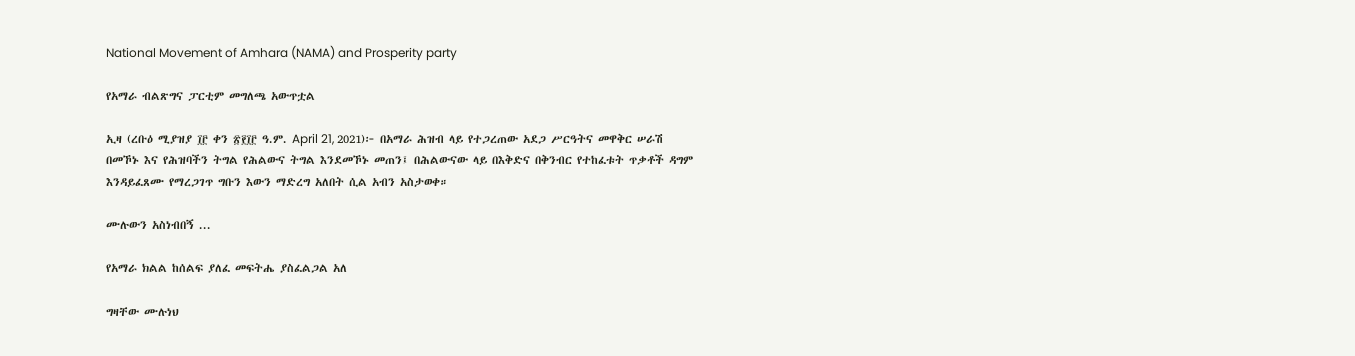National Movement of Amhara (NAMA) and Prosperity party

የአማራ ብልጽግና ፓርቲም መግለጫ አውጥቷል

ኢዛ (ረቡዕ ሚያዝያ ፲፫ ቀን ፳፻፲፫ ዓ.ም. April 21, 2021)፦ በአማራ ሕዝብ ላይ የተጋረጠው አደጋ ሥርዓትና መዋቅር ሠራሽ በመኾኑ እና የሕዝባችን ትግል የሕልውና ትግል እንደመኾኑ መጠን፤ በሕልውናው ላይ በእቅድና በቅንብር የተከፈቱት ጥቃቶች ዳግም እንዳይፈጸሙ የማረጋገጥ ግቡን እውን ማድረግ አለበት ሲል አብን አስታወቀ።

ሙሉውን አስነብበኝ ...

የአማራ ክልል ከሰልፍ ያለፈ መፍትሔ ያስፈልጋል አለ

ግዛቸው ሙሉነህ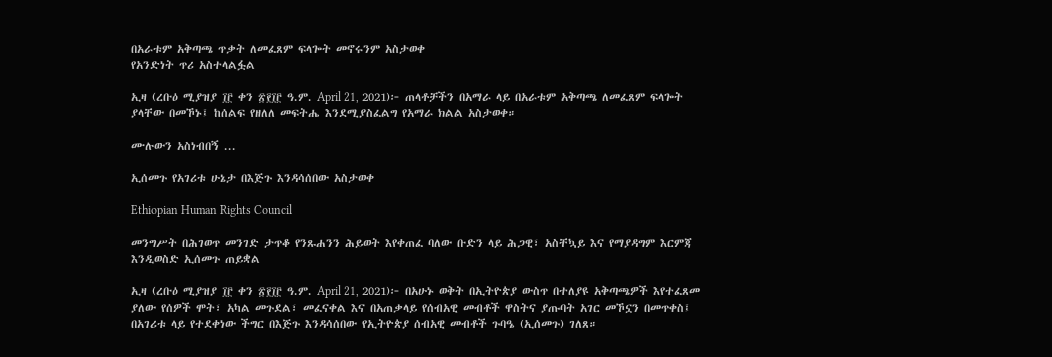በአራቱም አቅጣጫ ጥቃት ለመፈጸም ፍላጐት መኖሩንም አስታወቀ
የአንድነት ጥሪ አስተላልፏል

ኢዛ (ረቡዕ ሚያዝያ ፲፫ ቀን ፳፻፲፫ ዓ.ም. April 21, 2021)፦ ጠላቶቻችን በአማራ ላይ በአራቱም አቅጣጫ ለመፈጸም ፍላጐት ያላቸው በመኾኑ፤ ከሰልፍ የዘለለ መፍትሔ እንደሚያስፈልግ የአማራ ክልል አስታወቀ።

ሙሉውን አስነብበኝ ...

ኢሰመጉ የአገሪቱ ሁኔታ በእጅጉ እንዳሳሰበው አስታወቀ

Ethiopian Human Rights Council

መንግሥት በሕገወጥ መንገድ ታጥቆ የንጹሐንን ሕይወት እየቀጠፈ ባለው ቡድን ላይ ሕጋዊ፣ አስቸኳይ እና የማያዳግም እርምጃ እንዲወስድ ኢሰመጉ ጠይቋል

ኢዛ (ረቡዕ ሚያዝያ ፲፫ ቀን ፳፻፲፫ ዓ.ም. April 21, 2021)፦ በአሁኑ ወቅት በኢትዮጵያ ውስጥ በተለያዩ አቅጣጫዎች እየተፈጸመ ያለው የሰዎች ሞት፣ አካል መጉደል፣ መፈናቀል እና በአጠቃላይ የሰብአዊ መብቶች ዋስትና ያጡባት አገር መኾኗን በመጥቀስ፤ በአገሪቱ ላይ የተደቀነው ችግር በእጅጉ እንዳሳሰበው የኢትዮጵያ ሰብአዊ መብቶች ጉባዔ (ኢሰመጉ) ገለጸ።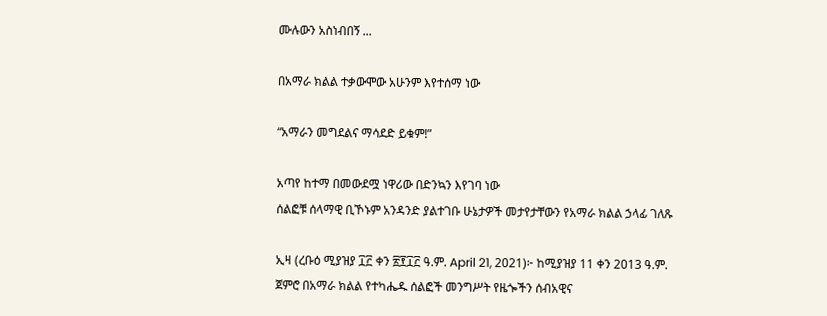ሙሉውን አስነብበኝ ...

በአማራ ክልል ተቃውሞው አሁንም እየተሰማ ነው

“አማራን መግደልና ማሳደድ ይቁም!”

አጣየ ከተማ በመውደሟ ነዋሪው በድንኳን እየገባ ነው
ሰልፎቹ ሰላማዊ ቢኾኑም አንዳንድ ያልተገቡ ሁኔታዎች መታየታቸውን የአማራ ክልል ኃላፊ ገለጹ

ኢዛ (ረቡዕ ሚያዝያ ፲፫ ቀን ፳፻፲፫ ዓ.ም. April 21, 2021)፦ ከሚያዝያ 11 ቀን 2013 ዓ.ም. ጀምሮ በአማራ ክልል የተካሔዱ ሰልፎች መንግሥት የዜጐችን ሰብአዊና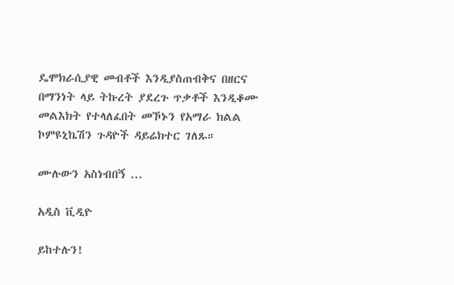ዴሞክራሲያዊ መብቶች እንዲያስጠብቅና በዘርና በማንነት ላይ ትኩረት ያደረጉ ጥቃቶች እንዲቆሙ መልእክት የተላለፈበት መኾኑን የአማራ ክልል ኮምዩኒኬሽን ጉዳዮች ዳይሬክተር ገለጹ።

ሙሉውን አስነብበኝ ...

አዲስ ቪዲዮ

ይከተሉን!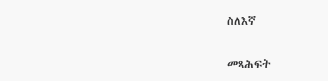ስለእኛ

መጻሕፍት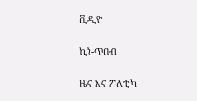ቪዲዮ

ኪነ-ጥበብ

ዜና እና ፖለቲካ